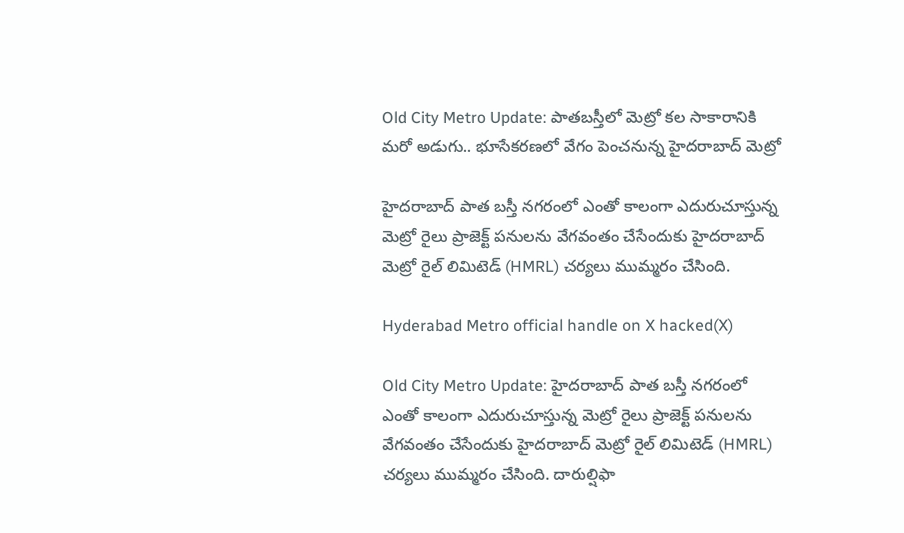Old City Metro Update: పాతబస్తీలో మెట్రో కల సాకారానికి మరో అడుగు.. భూసేకరణలో వేగం పెంచనున్న హైదరాబాద్ మెట్రో

హైదరాబాద్ పాత బస్తీ నగరంలో ఎంతో కాలంగా ఎదురుచూస్తున్న మెట్రో రైలు ప్రాజెక్ట్ పనులను వేగవంతం చేసేందుకు హైదరాబాద్ మెట్రో రైల్ లిమిటెడ్ (HMRL) చర్యలు ముమ్మరం చేసింది.

Hyderabad Metro official handle on X hacked(X)

Old City Metro Update: హైదరాబాద్ పాత బస్తీ నగరంలో ఎంతో కాలంగా ఎదురుచూస్తున్న మెట్రో రైలు ప్రాజెక్ట్ పనులను వేగవంతం చేసేందుకు హైదరాబాద్ మెట్రో రైల్ లిమిటెడ్ (HMRL) చర్యలు ముమ్మరం చేసింది. దారుల్షిఫా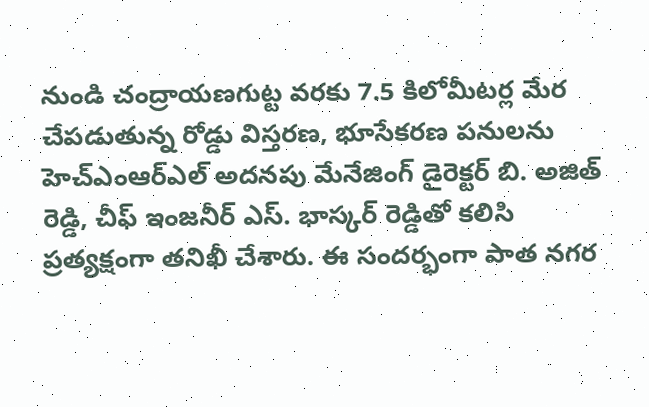నుండి చంద్రాయణగుట్ట వరకు 7.5 కిలోమీటర్ల మేర చేపడుతున్న రోడ్డు విస్తరణ, భూసేకరణ పనులను హెచ్‌ఎంఆర్‌ఎల్ అదనపు మేనేజింగ్ డైరెక్టర్ బి. అజిత్ రెడ్డి, చీఫ్ ఇంజనీర్ ఎస్. భాస్కర్ రెడ్డితో కలిసి ప్రత్యక్షంగా తనిఖీ చేశారు. ఈ సందర్భంగా పాత నగర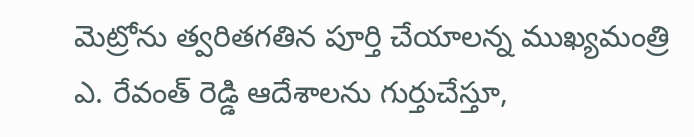మెట్రోను త్వరితగతిన పూర్తి చేయాలన్న ముఖ్యమంత్రి ఎ. రేవంత్ రెడ్డి ఆదేశాలను గుర్తుచేస్తూ,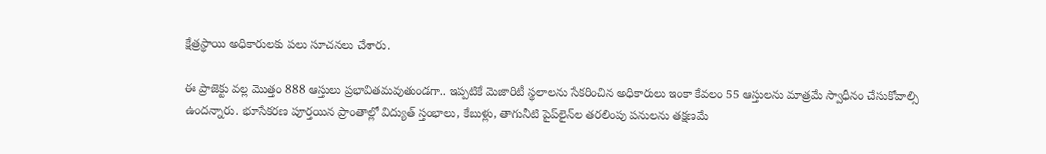క్షేత్రస్థాయి అధికారులకు పలు సూచనలు చేశారు.

ఈ ప్రాజెక్టు వల్ల మొత్తం 888 ఆస్తులు ప్రభావితమవుతుండగా.. ఇప్పటికే మెజారిటీ స్థలాలను సేకరించిన అధికారులు ఇంకా కేవలం 55 ఆస్తులను మాత్రమే స్వాధీనం చేసుకోవాల్సి ఉందన్నారు. భూసేకరణ పూర్తయిన ప్రాంతాల్లో విద్యుత్ స్తంభాలు, కేబుళ్లు, తాగునీటి పైప్‌లైన్‌ల తరలింపు పనులను తక్షణమే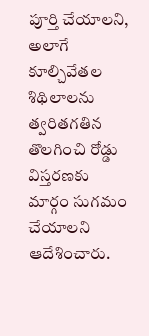పూర్తి చేయాలని, అలాగే కూల్చివేతల శిథిలాలను త్వరితగతిన తొలగించి రోడ్డు విస్తరణకు మార్గం సుగమం చేయాలని ఆదేశించారు.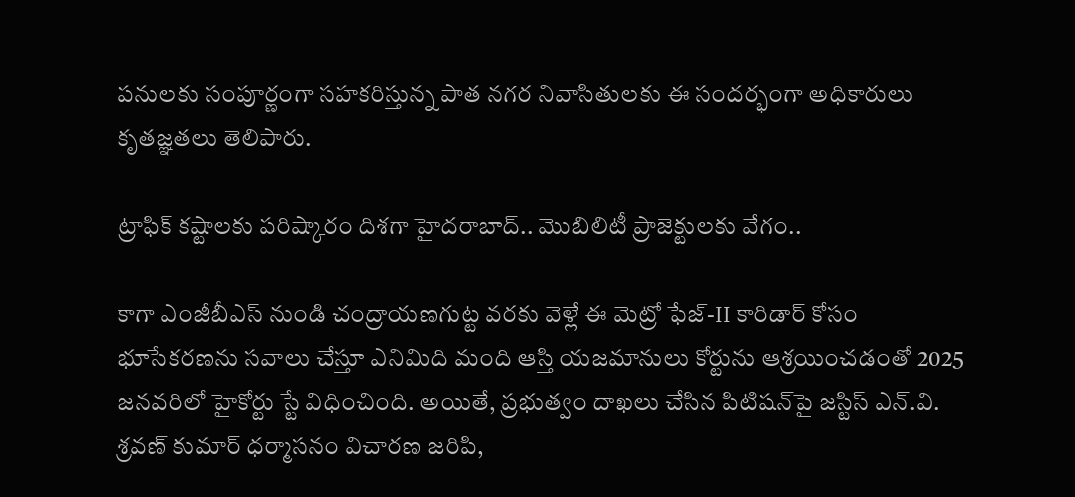పనులకు సంపూర్ణంగా సహకరిస్తున్న పాత నగర నివాసితులకు ఈ సందర్భంగా అధికారులు కృతజ్ఞతలు తెలిపారు.

ట్రాఫిక్ కష్టాలకు పరిష్కారం దిశగా హైదరాబాద్.. మొబిలిటీ ప్రాజెక్టులకు వేగం..

కాగా ఎంజీబీఎస్ నుండి చంద్రాయణగుట్ట వరకు వెళ్లే ఈ మెట్రో ఫేజ్-II కారిడార్ కోసం భూసేకరణను సవాలు చేస్తూ ఎనిమిది మంది ఆస్తి యజమానులు కోర్టును ఆశ్రయించడంతో 2025 జనవరిలో హైకోర్టు స్టే విధించింది. అయితే, ప్రభుత్వం దాఖలు చేసిన పిటిషన్‌పై జస్టిస్ ఎన్.వి. శ్రవణ్ కుమార్ ధర్మాసనం విచారణ జరిపి,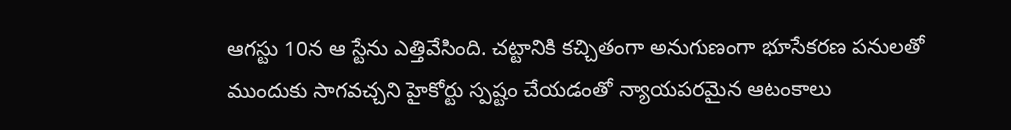ఆగస్టు 10న ఆ స్టేను ఎత్తివేసింది. చట్టానికి కచ్చితంగా అనుగుణంగా భూసేకరణ పనులతో ముందుకు సాగవచ్చని హైకోర్టు స్పష్టం చేయడంతో న్యాయపరమైన ఆటంకాలు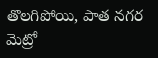తొలగిపోయి, పాత నగర మెట్రో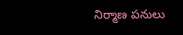నిర్మాణ పనులు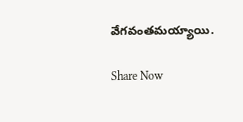వేగవంతమయ్యాయి.

Share Now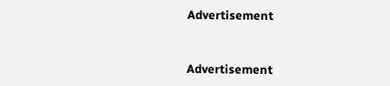Advertisement


Advertisement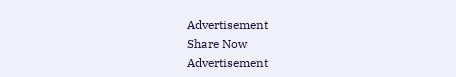Advertisement
Share Now
Advertisement